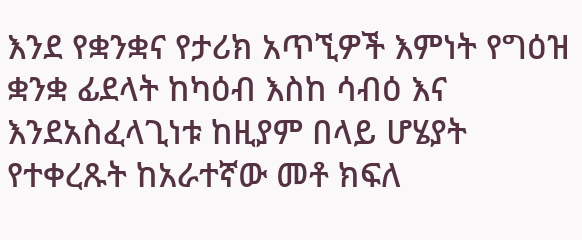እንደ የቋንቋና የታሪክ አጥኚዎች እምነት የግዕዝ ቋንቋ ፊደላት ከካዕብ እስከ ሳብዕ እና እንደአስፈላጊነቱ ከዚያም በላይ ሆሄያት የተቀረጹት ከአራተኛው መቶ ክፍለ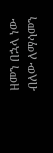ዘመን በኋላ ነው ብለው ለማሳመን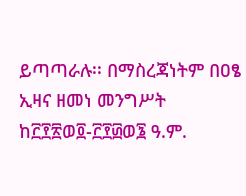ይጣጣራሉ፡፡ በማስረጃነትም በዐፄ ኢዛና ዘመነ መንግሥት ከ፫፻፳ወ፬-፫፻፴ወ፮ ዓ.ም.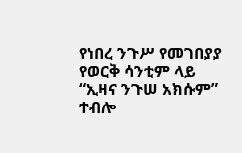የነበረ ንጉሥ የመገበያያ የወርቅ ሳንቲም ላይ “ኢዛና ንጉሠ አክሱም” ተብሎ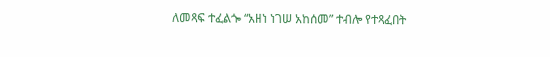ለመጻፍ ተፈልጐ “አዘነ ነገሠ አከሰመ” ተብሎ የተጻፈበት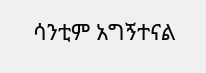ሳንቲም አግኝተናል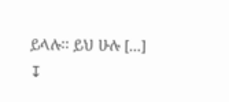ይላሉ፡፡ ይህ ሁሉ [...]
↧